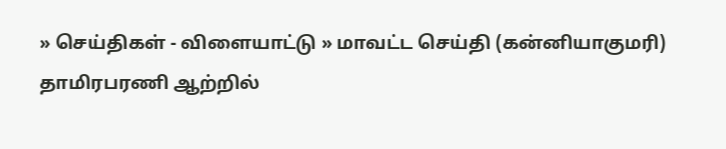» செய்திகள் - விளையாட்டு » மாவட்ட செய்தி (கன்னியாகுமரி)
தாமிரபரணி ஆற்றில்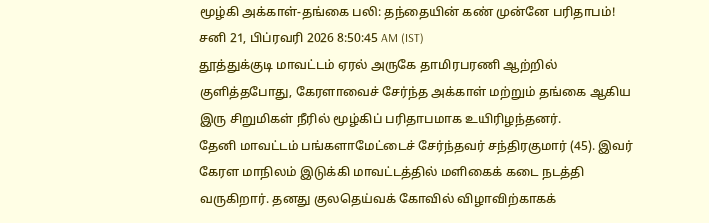மூழ்கி அக்காள்-தங்கை பலி: தந்தையின் கண் முன்னே பரிதாபம்!
சனி 21, பிப்ரவரி 2026 8:50:45 AM (IST)
தூத்துக்குடி மாவட்டம் ஏரல் அருகே தாமிரபரணி ஆற்றில் குளித்தபோது, கேரளாவைச் சேர்ந்த அக்காள் மற்றும் தங்கை ஆகிய இரு சிறுமிகள் நீரில் மூழ்கிப் பரிதாபமாக உயிரிழந்தனர்.
தேனி மாவட்டம் பங்களாமேட்டைச் சேர்ந்தவர் சந்திரகுமார் (45). இவர் கேரள மாநிலம் இடுக்கி மாவட்டத்தில் மளிகைக் கடை நடத்தி வருகிறார். தனது குலதெய்வக் கோவில் விழாவிற்காகக்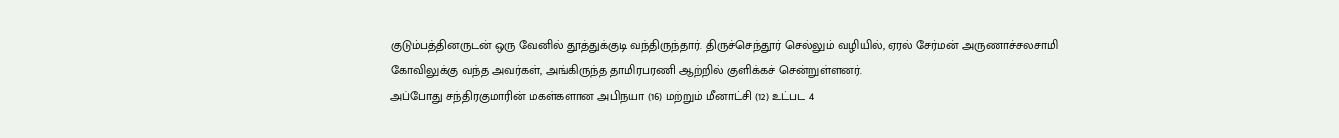குடும்பத்தினருடன் ஒரு வேனில் தூத்துக்குடி வந்திருந்தார். திருச்செந்தூர் செல்லும் வழியில், ஏரல் சேர்மன் அருணாச்சலசாமி கோவிலுக்கு வந்த அவர்கள், அங்கிருந்த தாமிரபரணி ஆற்றில் குளிக்கச் சென்றுள்ளனர்.
அப்போது சந்திரகுமாரின் மகள்களான அபிநயா (16) மற்றும் மீனாட்சி (12) உட்பட 4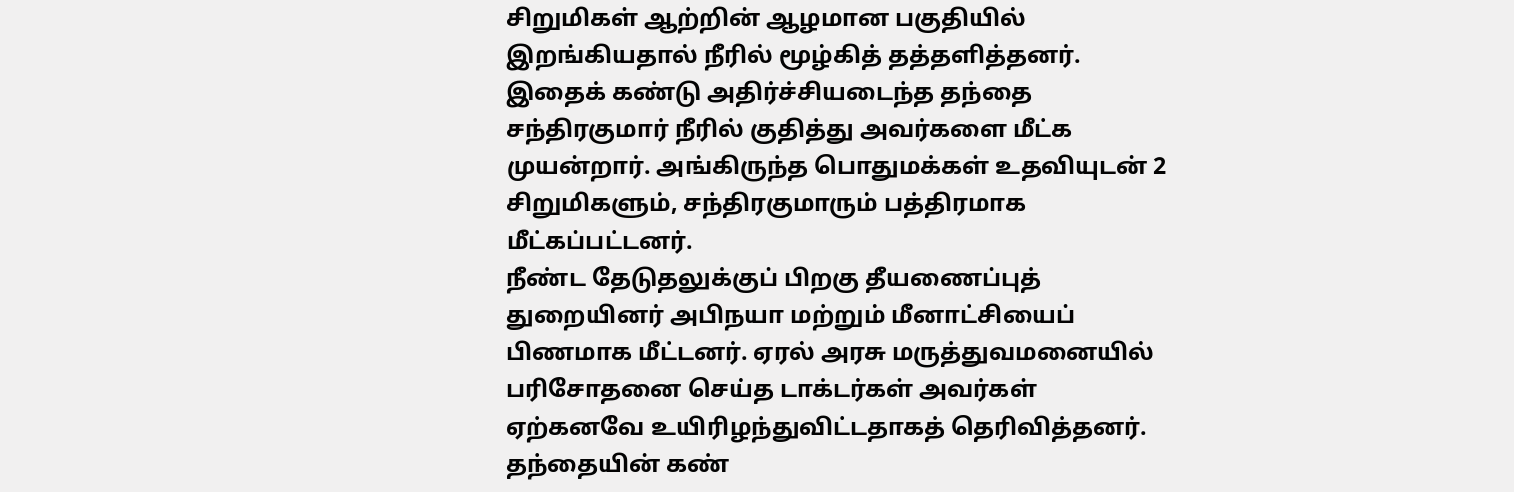சிறுமிகள் ஆற்றின் ஆழமான பகுதியில் இறங்கியதால் நீரில் மூழ்கித் தத்தளித்தனர். இதைக் கண்டு அதிர்ச்சியடைந்த தந்தை சந்திரகுமார் நீரில் குதித்து அவர்களை மீட்க முயன்றார். அங்கிருந்த பொதுமக்கள் உதவியுடன் 2 சிறுமிகளும், சந்திரகுமாரும் பத்திரமாக மீட்கப்பட்டனர்.
நீண்ட தேடுதலுக்குப் பிறகு தீயணைப்புத் துறையினர் அபிநயா மற்றும் மீனாட்சியைப் பிணமாக மீட்டனர். ஏரல் அரசு மருத்துவமனையில் பரிசோதனை செய்த டாக்டர்கள் அவர்கள் ஏற்கனவே உயிரிழந்துவிட்டதாகத் தெரிவித்தனர். தந்தையின் கண்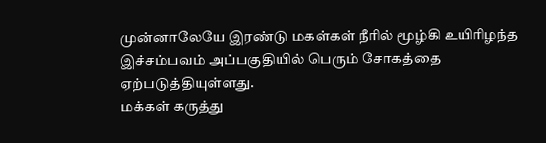முன்னாலேயே இரண்டு மகள்கள் நீரில் மூழ்கி உயிரிழந்த இச்சம்பவம் அப்பகுதியில் பெரும் சோகத்தை ஏற்படுத்தியுள்ளது.
மக்கள் கருத்து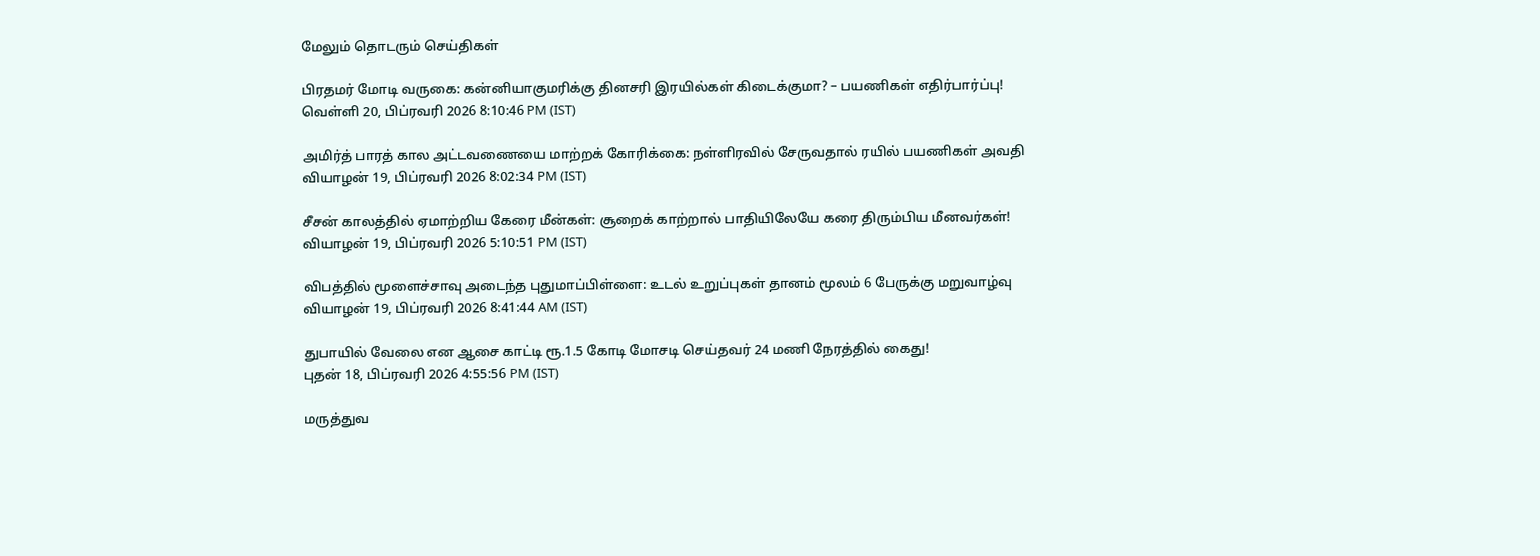மேலும் தொடரும் செய்திகள்

பிரதமர் மோடி வருகை: கன்னியாகுமரிக்கு தினசரி இரயில்கள் கிடைக்குமா? – பயணிகள் எதிர்பார்ப்பு!
வெள்ளி 20, பிப்ரவரி 2026 8:10:46 PM (IST)

அமிர்த் பாரத் கால அட்டவணையை மாற்றக் கோரிக்கை: நள்ளிரவில் சேருவதால் ரயில் பயணிகள் அவதி
வியாழன் 19, பிப்ரவரி 2026 8:02:34 PM (IST)

சீசன் காலத்தில் ஏமாற்றிய கேரை மீன்கள்: சூறைக் காற்றால் பாதியிலேயே கரை திரும்பிய மீனவர்கள்!
வியாழன் 19, பிப்ரவரி 2026 5:10:51 PM (IST)

விபத்தில் மூளைச்சாவு அடைந்த புதுமாப்பிள்ளை: உடல் உறுப்புகள் தானம் மூலம் 6 பேருக்கு மறுவாழ்வு
வியாழன் 19, பிப்ரவரி 2026 8:41:44 AM (IST)

துபாயில் வேலை என ஆசை காட்டி ரூ.1.5 கோடி மோசடி செய்தவர் 24 மணி நேரத்தில் கைது!
புதன் 18, பிப்ரவரி 2026 4:55:56 PM (IST)

மருத்துவ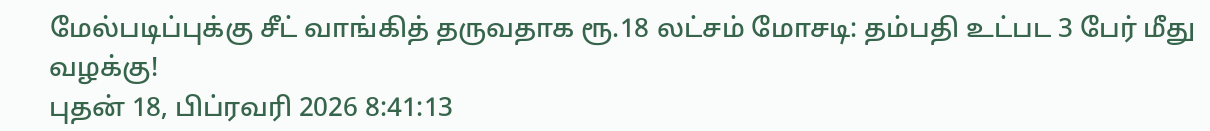மேல்படிப்புக்கு சீட் வாங்கித் தருவதாக ரூ.18 லட்சம் மோசடி: தம்பதி உட்பட 3 பேர் மீது வழக்கு!
புதன் 18, பிப்ரவரி 2026 8:41:13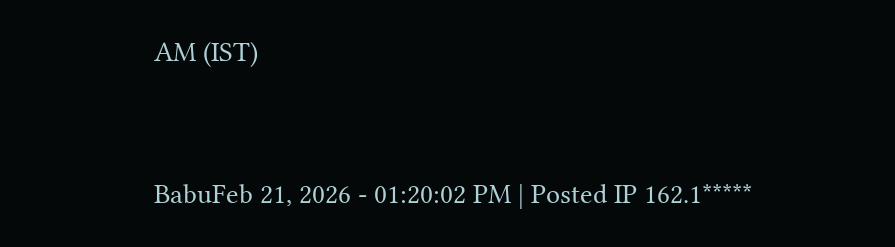AM (IST)


BabuFeb 21, 2026 - 01:20:02 PM | Posted IP 162.1*****